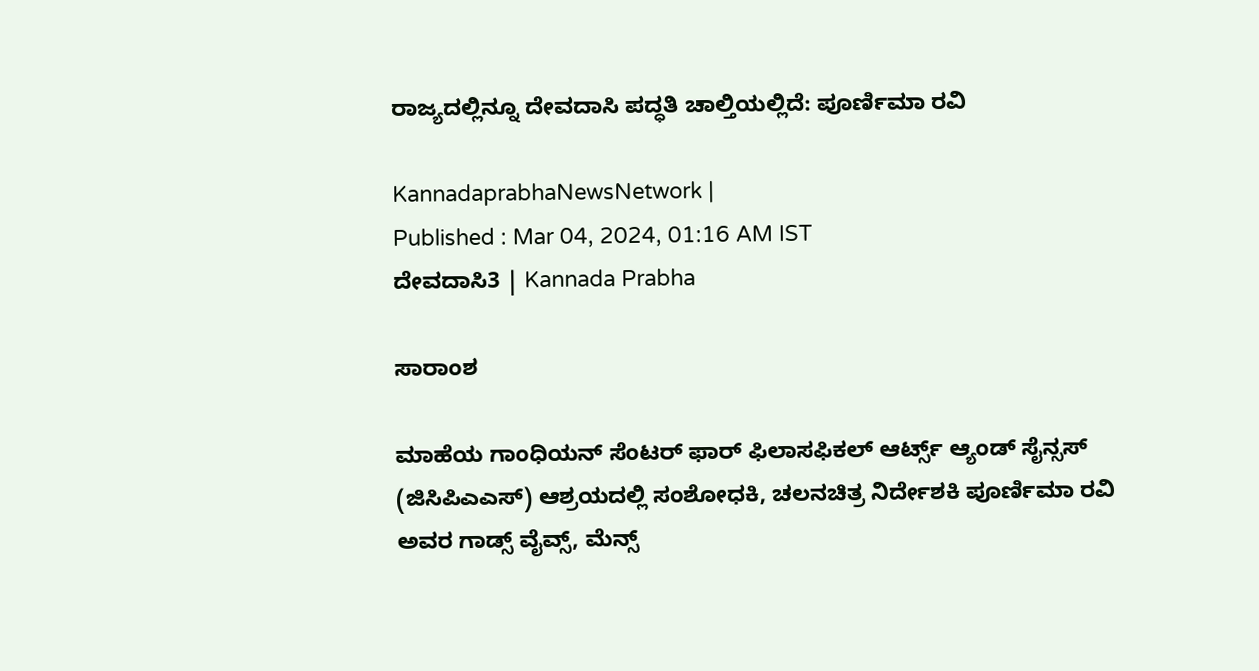ರಾಜ್ಯದಲ್ಲಿನ್ನೂ ದೇವದಾಸಿ ಪದ್ಧತಿ ಚಾಲ್ತಿಯಲ್ಲಿದೆ: ಪೂರ್ಣಿಮಾ ರವಿ

KannadaprabhaNewsNetwork |
Published : Mar 04, 2024, 01:16 AM IST
ದೇವದಾಸಿ3 | Kannada Prabha

ಸಾರಾಂಶ

ಮಾಹೆಯ ಗಾಂಧಿಯನ್ ಸೆಂಟರ್ ಫಾರ್ ಫಿಲಾಸಫಿಕಲ್ ಆರ್ಟ್ಸ್ ಆ್ಯಂಡ್ ಸೈನ್ಸಸ್ (ಜಿಸಿಪಿಎಎಸ್) ಆಶ್ರಯದಲ್ಲಿ ಸಂಶೋಧಕಿ, ಚಲನಚಿತ್ರ ನಿರ್ದೇಶಕಿ ಪೂರ್ಣಿಮಾ ರವಿ ಅವರ ಗಾಡ್ಸ್ ವೈವ್ಸ್, ಮೆನ್ಸ್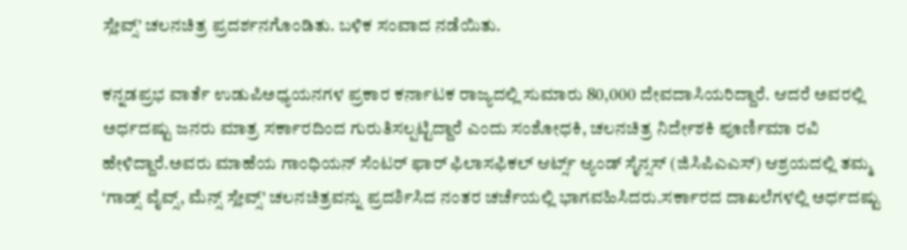ಸ್ಲೇವ್ಸ್’ ಚಲನಚಿತ್ರ ಪ್ರದರ್ಶನಗೊಂಡಿತು. ಬಳಿಕ ಸಂವಾದ ನಡೆಯಿತು.

ಕನ್ನಡಪ್ರಭ ವಾರ್ತೆ ಉಡುಪಿಅಧ್ಯಯನಗಳ ಪ್ರಕಾರ ಕರ್ನಾಟಕ ರಾಜ್ಯದಲ್ಲಿ ಸುಮಾರು 80,000 ದೇವದಾಸಿಯರಿದ್ದಾರೆ. ಆದರೆ ಅವರಲ್ಲಿ ಅರ್ಧದಷ್ಟು ಜನರು ಮಾತ್ರ ಸರ್ಕಾರದಿಂದ ಗುರುತಿಸಲ್ಪಟ್ಟಿದ್ದಾರೆ ಎಂದು ಸಂಶೋಧಕಿ, ಚಲನಚಿತ್ರ ನಿರ್ದೇಶಕಿ ಪೂರ್ಣಿಮಾ ರವಿ ಹೇಳಿದ್ದಾರೆ.ಅವರು ಮಾಹೆಯ ಗಾಂಧಿಯನ್ ಸೆಂಟರ್ ಫಾರ್ ಫಿಲಾಸಫಿಕಲ್ ಆರ್ಟ್ಸ್ ಆ್ಯಂಡ್ ಸೈನ್ಸಸ್ (ಜಿಸಿಪಿಎಎಸ್) ಆಶ್ರಯದಲ್ಲಿ ತಮ್ಮ ‘ಗಾಡ್ಸ್ ವೈವ್ಸ್, ಮೆನ್ಸ್ ಸ್ಲೇವ್ಸ್’ ಚಲನಚಿತ್ರವನ್ನು ಪ್ರದರ್ಶಿಸಿದ ನಂತರ ಚರ್ಚೆಯಲ್ಲಿ ಭಾಗವಹಿಸಿದರು.ಸರ್ಕಾರದ ದಾಖಲೆಗಳಲ್ಲಿ ಅರ್ಧದಷ್ಟು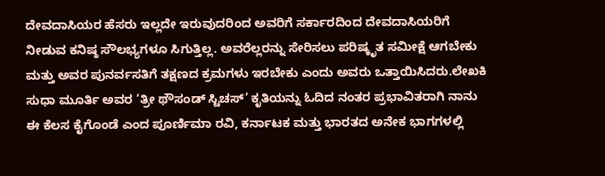ದೇವದಾಸಿಯರ ಹೆಸರು ಇಲ್ಲದೇ ಇರುವುದರಿಂದ ಅವರಿಗೆ ಸರ್ಕಾರದಿಂದ ದೇವದಾಸಿಯರಿಗೆ ನೀಡುವ ಕನಿಷ್ಠ ಸೌಲಭ್ಯಗಳೂ ಸಿಗುತ್ತಿಲ್ಲ. ಅವರೆಲ್ಲರನ್ನು ಸೇರಿಸಲು ಪರಿಷ್ಕೃತ ಸಮೀಕ್ಷೆ ಆಗಬೇಕು ಮತ್ತು ಅವರ ಪುನರ್ವಸತಿಗೆ ತಕ್ಷಣದ ಕ್ರಮಗಳು ಇರಬೇಕು ಎಂದು ಅವರು ಒತ್ತಾಯಿಸಿದರು.ಲೇಖಕಿ ಸುಧಾ ಮೂರ್ತಿ ಅವರ ‘ತ್ರೀ ಥೌಸಂಡ್ ಸ್ಟಿಚಸ್’ ಕೃತಿಯನ್ನು ಓದಿದ ನಂತರ ಪ್ರಭಾವಿತರಾಗಿ ನಾನು ಈ ಕೆಲಸ ಕೈಗೊಂಡೆ ಎಂದ ಪೂರ್ಣಿಮಾ ರವಿ, ಕರ್ನಾಟಕ ಮತ್ತು ಭಾರತದ ಅನೇಕ ಭಾಗಗಳಲ್ಲಿ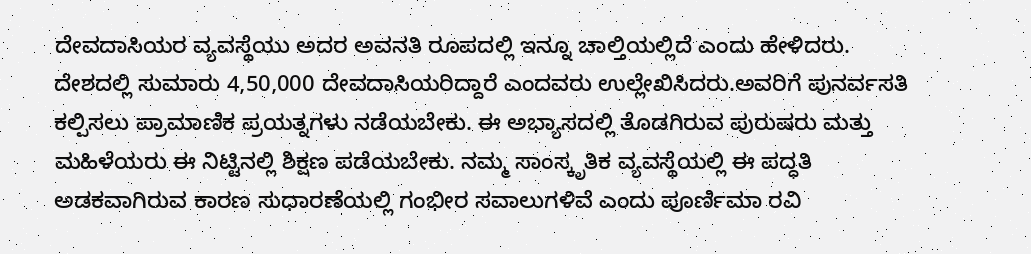ದೇವದಾಸಿಯರ ವ್ಯವಸ್ಥೆಯು ಅದರ ಅವನತಿ ರೂಪದಲ್ಲಿ ಇನ್ನೂ ಚಾಲ್ತಿಯಲ್ಲಿದೆ ಎಂದು ಹೇಳಿದರು. ದೇಶದಲ್ಲಿ ಸುಮಾರು 4,50,000 ದೇವದಾಸಿಯರಿದ್ದಾರೆ ಎಂದವರು ಉಲ್ಲೇಖಿಸಿದರು.ಅವರಿಗೆ ಪುನರ್ವಸತಿ ಕಲ್ಪಿಸಲು ಪ್ರಾಮಾಣಿಕ ಪ್ರಯತ್ನಗಳು ನಡೆಯಬೇಕು. ಈ ಅಭ್ಯಾಸದಲ್ಲಿ ತೊಡಗಿರುವ ಪುರುಷರು ಮತ್ತು ಮಹಿಳೆಯರು ಈ ನಿಟ್ಟಿನಲ್ಲಿ ಶಿಕ್ಷಣ ಪಡೆಯಬೇಕು. ನಮ್ಮ ಸಾಂಸ್ಕೃತಿಕ ವ್ಯವಸ್ಥೆಯಲ್ಲಿ ಈ ಪದ್ಧತಿ ಅಡಕವಾಗಿರುವ ಕಾರಣ ಸುಧಾರಣೆಯಲ್ಲಿ ಗಂಭೀರ ಸವಾಲುಗಳಿವೆ ಎಂದು ಪೂರ್ಣಿಮಾ ರವಿ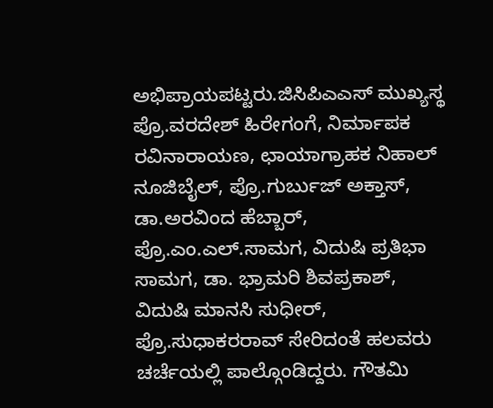ಅಭಿಪ್ರಾಯಪಟ್ಟರು.ಜಿಸಿಪಿಎಎಸ್ ಮುಖ್ಯಸ್ಥ ಪ್ರೊ.ವರದೇಶ್ ಹಿರೇಗಂಗೆ, ನಿರ್ಮಾಪಕ ರವಿನಾರಾಯಣ, ಛಾಯಾಗ್ರಾಹಕ ನಿಹಾಲ್ ನೂಜಿಬೈಲ್, ಪ್ರೊ.ಗುರ್ಬುಜ್ ಅಕ್ತಾಸ್, ಡಾ.ಅರವಿಂದ ಹೆಬ್ಬಾರ್, ಪ್ರೊ.ಎಂ.ಎಲ್.ಸಾಮಗ, ವಿದುಷಿ ಪ್ರತಿಭಾ ಸಾಮಗ, ಡಾ. ಭ್ರಾಮರಿ ಶಿವಪ್ರಕಾಶ್, ವಿದುಷಿ ಮಾನಸಿ ಸುಧೀರ್, ಪ್ರೊ.ಸುಧಾಕರರಾವ್ ಸೇರಿದಂತೆ ಹಲವರು ಚರ್ಚೆಯಲ್ಲಿ ಪಾಲ್ಗೊಂಡಿದ್ದರು. ಗೌತಮಿ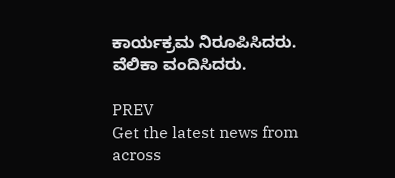ಕಾರ್ಯಕ್ರಮ ನಿರೂಪಿಸಿದರು. ವೆಲಿಕಾ ವಂದಿಸಿದರು.

PREV
Get the latest news from across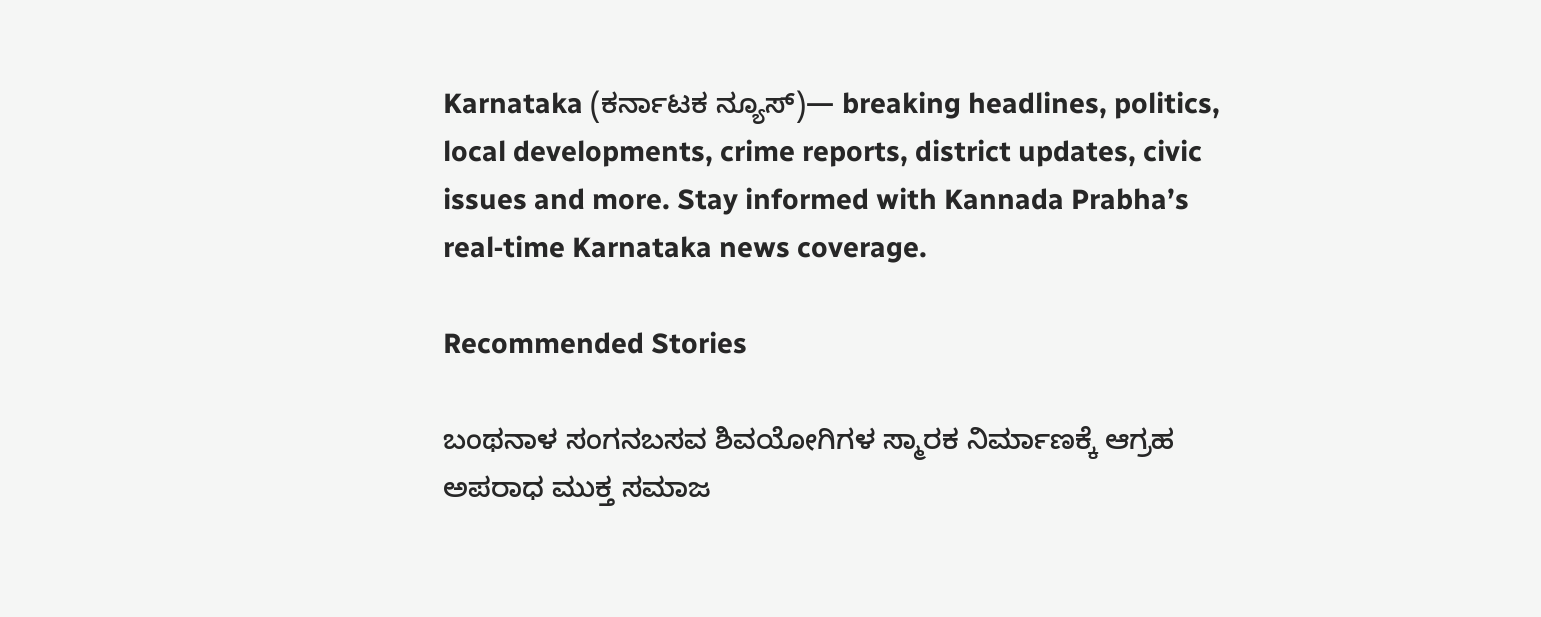Karnataka (ಕರ್ನಾಟಕ ನ್ಯೂಸ್)— breaking headlines, politics, local developments, crime reports, district updates, civic issues and more. Stay informed with Kannada Prabha’s real‑time Karnataka news coverage.

Recommended Stories

ಬಂಥನಾಳ ಸಂಗನಬಸವ ಶಿವಯೋಗಿಗಳ ಸ್ಮಾರಕ ನಿರ್ಮಾಣಕ್ಕೆ ಆಗ್ರಹ
ಅಪರಾಧ ಮುಕ್ತ ಸಮಾಜ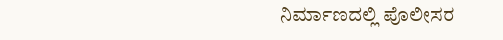ನಿರ್ಮಾಣದಲ್ಲಿ ಪೊಲೀಸರ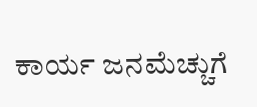ಕಾರ್ಯ ಜನಮೆಚ್ಚುಗೆ